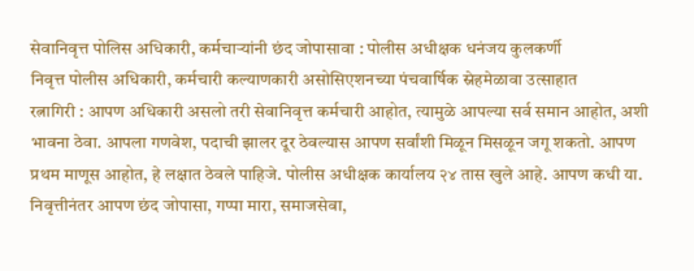सेवानिवृत्त पोलिस अधिकारी, कर्मचाऱ्यांनी छंद जोपासावा : पोलीस अधीक्षक धनंजय कुलकर्णी
निवृत्त पोलीस अधिकारी, कर्मचारी कल्याणकारी असोसिएशनच्या पंचवार्षिक स्नेहमेळावा उत्साहात
रत्नागिरी : आपण अधिकारी असलो तरी सेवानिवृत्त कर्मचारी आहोत, त्यामुळे आपल्या सर्व समान आहोत, अशी भावना ठेवा. आपला गणवेश, पदाची झालर दूर ठेवल्यास आपण सर्वांशी मिळून मिसळून जगू शकतो. आपण प्रथम माणूस आहोत, हे लक्षात ठेवले पाहिजे. पोलीस अधीक्षक कार्यालय २४ तास खुले आहे. आपण कधी या. निवृत्तीनंतर आपण छंद जोपासा, गप्पा मारा, समाजसेवा,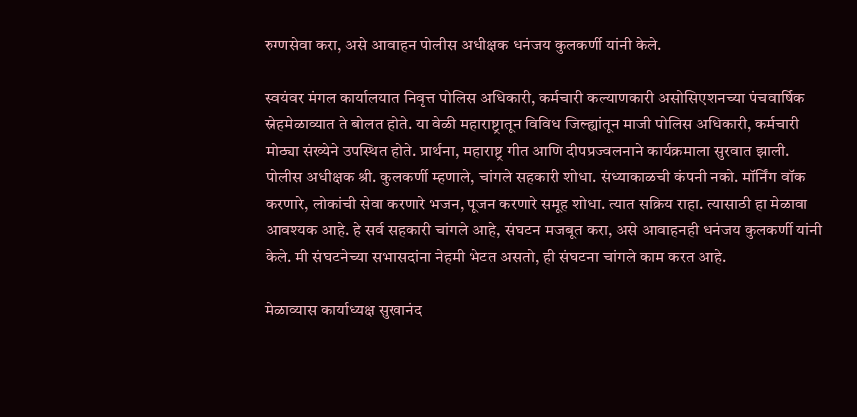रुग्णसेवा करा, असे आवाहन पोलीस अधीक्षक धनंजय कुलकर्णी यांनी केले.

स्वयंवर मंगल कार्यालयात निवृत्त पोलिस अधिकारी, कर्मचारी कल्याणकारी असोसिएशनच्या पंचवार्षिक स्नेहमेळाव्यात ते बोलत होते. या वेळी महाराष्ट्रातून विविध जिल्ह्यांतून माजी पोलिस अधिकारी, कर्मचारी मोठ्या संख्येने उपस्थित होते. प्रार्थना, महाराष्ट्र गीत आणि दीपप्रज्वलनाने कार्यक्रमाला सुरवात झाली.
पोलीस अधीक्षक श्री. कुलकर्णी म्हणाले, चांगले सहकारी शोधा. संध्याकाळची कंपनी नको. मॉर्निंग वॉक करणारे, लोकांची सेवा करणारे भजन, पूजन करणारे समूह शोधा. त्यात सक्रिय राहा. त्यासाठी हा मेळावा आवश्यक आहे. हे सर्व सहकारी चांगले आहे, संघटन मजबूत करा, असे आवाहनही धनंजय कुलकर्णी यांनी केले. मी संघटनेच्या सभासदांना नेहमी भेटत असतो, ही संघटना चांगले काम करत आहे.

मेळाव्यास कार्याध्यक्ष सुखानंद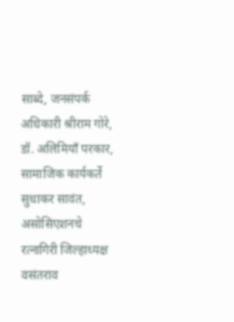साब्दे, जनसंपर्क अधिकारी श्रीराम गोरे, डॉ. अलिमियॉं परकार, सामाजिक कार्यकर्ते सुधाकर सावंत, असोसिएशनचे रत्नागिरी जिल्हाध्यक्ष वसंतराव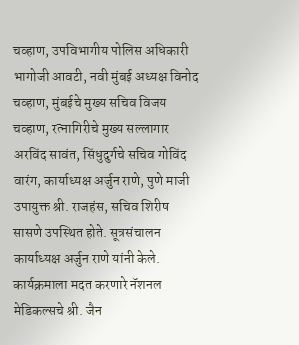चव्हाण, उपविभागीय पोलिस अधिकारी भागोजी आवटी, नवी मुंबई अध्यक्ष विनोद चव्हाण, मुंबईचे मुख्य सचिव विजय चव्हाण, रत्नागिरीचे मुख्य सल्लागार अरविंद सावंत, सिंधुदुर्गचे सचिव गोविंद वारंग, कार्याध्यक्ष अर्जुन राणे, पुणे माजी उपायुक्त श्री. राजहंस, सचिव शिरीष सासणे उपस्थित होते. सूत्रसंचालन कार्याध्यक्ष अर्जुन राणे यांनी केले. कार्यक्रमाला मदत करणारे नॅशनल मेडिकल्सचे श्री. जैन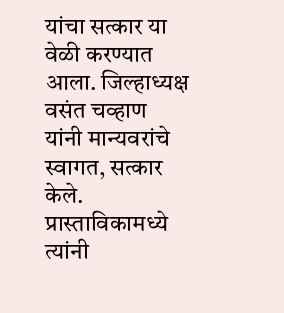यांचा सत्कार या वेळी करण्यात आला. जिल्हाध्यक्ष वसंत चव्हाण यांनी मान्यवरांचे स्वागत, सत्कार केले. प्रास्ताविकामध्ये त्यांनी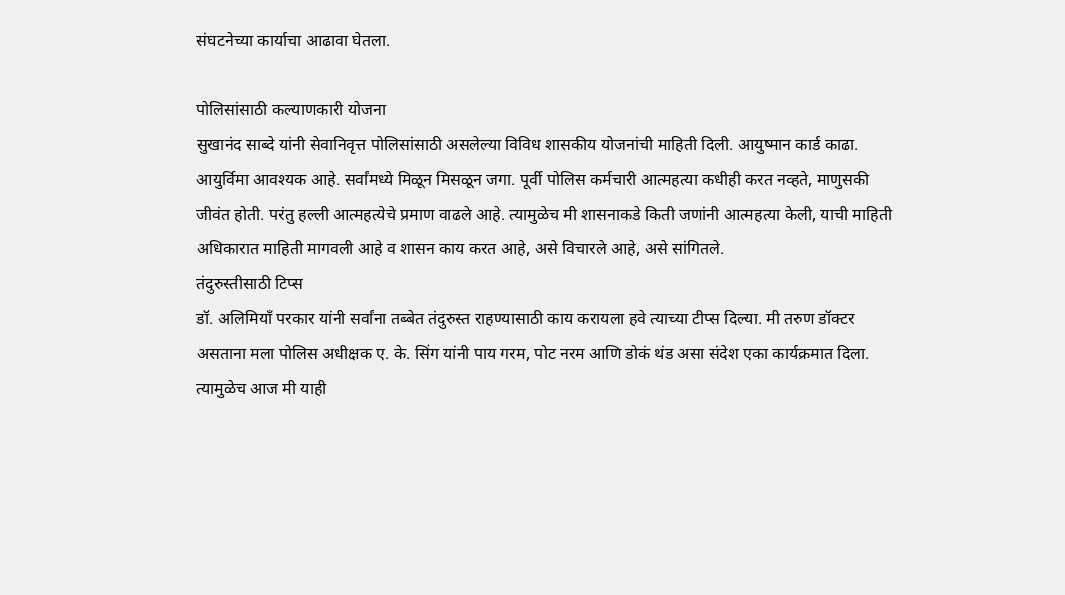संघटनेच्या कार्याचा आढावा घेतला.

पोलिसांसाठी कल्याणकारी योजना
सुखानंद साब्दे यांनी सेवानिवृत्त पोलिसांसाठी असलेल्या विविध शासकीय योजनांची माहिती दिली. आयुष्मान कार्ड काढा. आयुर्विमा आवश्यक आहे. सर्वांमध्ये मिळून मिसळून जगा. पूर्वी पोलिस कर्मचारी आत्महत्या कधीही करत नव्हते, माणुसकी जीवंत होती. परंतु हल्ली आत्महत्येचे प्रमाण वाढले आहे. त्यामुळेच मी शासनाकडे किती जणांनी आत्महत्या केली, याची माहिती अधिकारात माहिती मागवली आहे व शासन काय करत आहे, असे विचारले आहे, असे सांगितले.
तंदुरुस्तीसाठी टिप्स
डॉ. अलिमियॉं परकार यांनी सर्वांना तब्बेत तंदुरुस्त राहण्यासाठी काय करायला हवे त्याच्या टीप्स दिल्या. मी तरुण डॉक्टर असताना मला पोलिस अधीक्षक ए. के. सिंग यांनी पाय गरम, पोट नरम आणि डोकं थंड असा संदेश एका कार्यक्रमात दिला. त्यामुळेच आज मी याही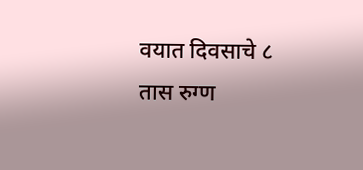वयात दिवसाचे ८ तास रुग्ण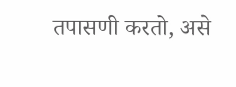तपासणी करतो, असे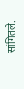सांगितले.